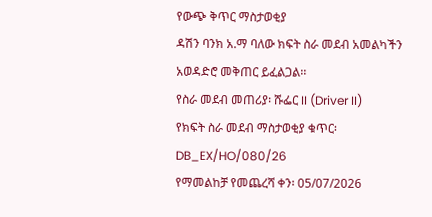የውጭ ቅጥር ማስታወቂያ
ዳሽን ባንክ አ.ማ ባለው ክፍት ስራ መደብ አመልካችን አወዳድሮ መቅጠር ይፈልጋል፡፡
የስራ መደብ መጠሪያ፡ ሹፌር II (Driver II)
የክፍት ስራ መደብ ማስታወቂያ ቁጥር፡ DB_EX/HO/080/26
የማመልከቻ የመጨረሻ ቀን፡ 05/07/2026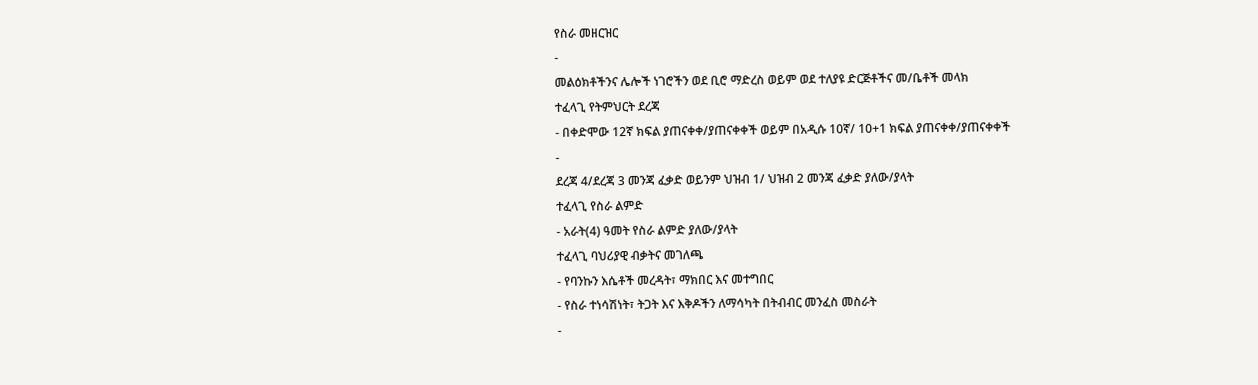የስራ መዘርዝር
-
መልዕክቶችንና ሌሎች ነገሮችን ወደ ቢሮ ማድረስ ወይም ወደ ተለያዩ ድርጅቶችና መ/ቤቶች መላክ
ተፈላጊ የትምህርት ደረጃ
- በቀድሞው 12ኛ ክፍል ያጠናቀቀ/ያጠናቀቀች ወይም በአዲሱ 10ኛ/ 10+1 ክፍል ያጠናቀቀ/ያጠናቀቀች
-
ደረጃ 4/ደረጃ 3 መንጃ ፈቃድ ወይንም ህዝብ 1/ ህዝብ 2 መንጃ ፈቃድ ያለው/ያላት
ተፈላጊ የስራ ልምድ
- አራት(4) ዓመት የስራ ልምድ ያለው/ያላት
ተፈላጊ ባህሪያዊ ብቃትና መገለጫ
- የባንኩን እሴቶች መረዳት፣ ማክበር እና መተግበር
- የስራ ተነሳሽነት፣ ትጋት እና እቅዶችን ለማሳካት በትብብር መንፈስ መስራት
-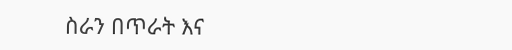ስራን በጥራት እና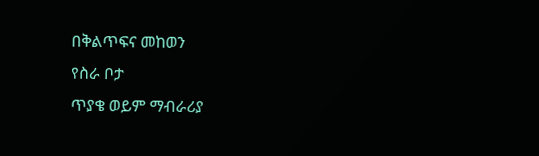በቅልጥፍና መከወን
የስራ ቦታ
ጥያቄ ወይም ማብራሪያ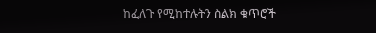ከፈለጉ የሚከተሉትን ስልክ ቁጥሮች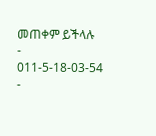መጠቀም ይችላሉ
-
011-5-18-03-54
-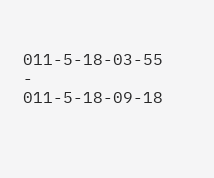011-5-18-03-55
-
011-5-18-09-18